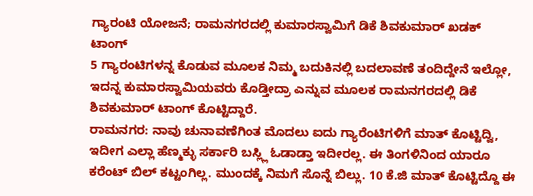ಗ್ಯಾರಂಟಿ ಯೋಜನೆ; ರಾಮನಗರದಲ್ಲಿ ಕುಮಾರಸ್ವಾಮಿಗೆ ಡಿಕೆ ಶಿವಕುಮಾರ್ ಖಡಕ್ ಟಾಂಗ್
5 ಗ್ಯಾರಂಟಿಗಳನ್ನ ಕೊಡುವ ಮೂಲಕ ನಿಮ್ಮ ಬದುಕಿನಲ್ಲಿ ಬದಲಾವಣೆ ತಂದಿದ್ದೇನೆ ಇಲ್ಲೋ, ಇದನ್ನ ಕುಮಾರಸ್ವಾಮಿಯವರು ಕೊಡ್ತೀದ್ರಾ ಎನ್ನುವ ಮೂಲಕ ರಾಮನಗರದಲ್ಲಿ ಡಿಕೆ ಶಿವಕುಮಾರ್ ಟಾಂಗ್ ಕೊಟ್ಟಿದ್ದಾರೆ.
ರಾಮನಗರ: ನಾವು ಚುನಾವಣೆಗಿಂತ ಮೊದಲು ಐದು ಗ್ಯಾರೆಂಟಿಗಳಿಗೆ ಮಾತ್ ಕೊಟ್ಟಿದ್ವಿ, ಇದೀಗ ಎಲ್ಲಾ ಹೆಣ್ಮಕ್ಳು ಸರ್ಕಾರಿ ಬಸ್ಲ್ಲಿ ಓಡಾಡ್ತಾ ಇದೀರಲ್ಲ. ಈ ತಿಂಗಳಿನಿಂದ ಯಾರೂ ಕರೆಂಟ್ ಬಿಲ್ ಕಟ್ಟಂಗಿಲ್ಲ. ಮುಂದಕ್ಕೆ ನಿಮಗೆ ಸೊನ್ನೆ ಬಿಲ್ಲು. 10 ಕೆ.ಜಿ ಮಾತ್ ಕೊಟ್ಟಿದ್ದೊ ಈ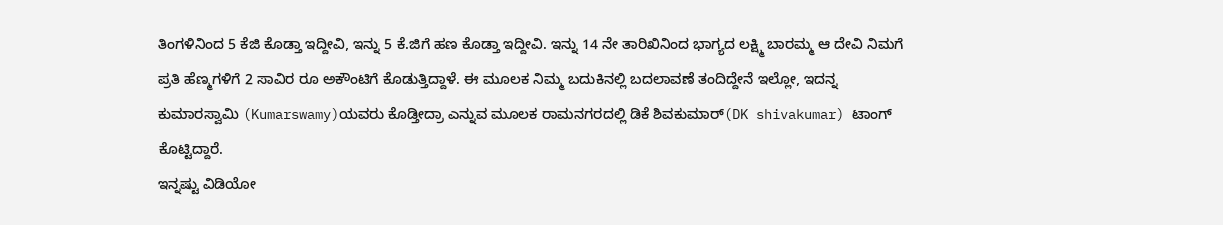ತಿಂಗಳಿನಿಂದ 5 ಕೆಜಿ ಕೊಡ್ತಾ ಇದ್ದೀವಿ, ಇನ್ನು 5 ಕೆ.ಜಿಗೆ ಹಣ ಕೊಡ್ತಾ ಇದ್ದೀವಿ. ಇನ್ನು 14 ನೇ ತಾರಿಖಿನಿಂದ ಭಾಗ್ಯದ ಲಕ್ಷ್ಮಿ ಬಾರಮ್ಮ ಆ ದೇವಿ ನಿಮಗೆ ಪ್ರತಿ ಹೆಣ್ಮಗಳಿಗೆ 2 ಸಾವಿರ ರೂ ಅಕೌಂಟಿಗೆ ಕೊಡುತ್ತಿದ್ದಾಳೆ. ಈ ಮೂಲಕ ನಿಮ್ಮ ಬದುಕಿನಲ್ಲಿ ಬದಲಾವಣೆ ತಂದಿದ್ದೇನೆ ಇಲ್ಲೋ, ಇದನ್ನ ಕುಮಾರಸ್ವಾಮಿ (Kumarswamy)ಯವರು ಕೊಡ್ತೀದ್ರಾ ಎನ್ನುವ ಮೂಲಕ ರಾಮನಗರದಲ್ಲಿ ಡಿಕೆ ಶಿವಕುಮಾರ್(DK shivakumar) ಟಾಂಗ್ ಕೊಟ್ಟಿದ್ದಾರೆ.
ಇನ್ನಷ್ಟು ವಿಡಿಯೋ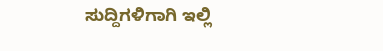ಸುದ್ದಿಗಳಿಗಾಗಿ ಇಲ್ಲಿ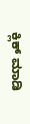ಕ್ಲಿಕ್ ಮಾಡಿ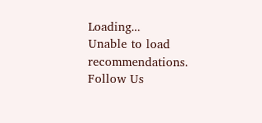Loading...
Unable to load recommendations.
Follow Us